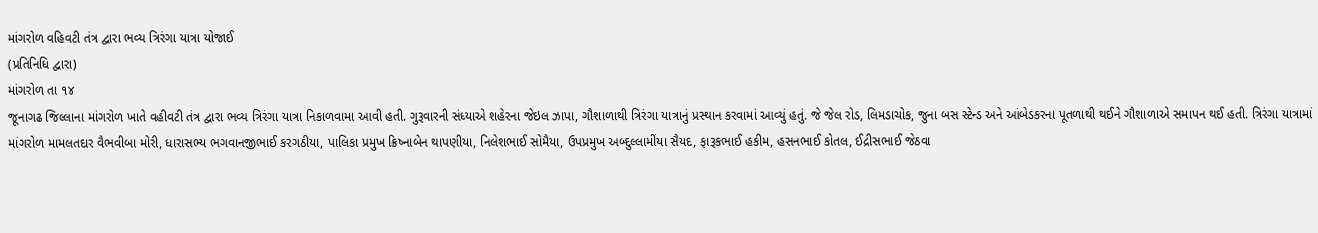માંગરોળ વહિવટી તંત્ર દ્વારા ભવ્ય ત્રિરંગા યાત્રા યોજાઈ
(પ્રતિનિધિ દ્વારા)
માંગરોળ તા ૧૪
જૂનાગઢ જિલ્લાના માંગરોળ ખાતે વહીવટી તંત્ર દ્વારા ભવ્ય ત્રિરંગા યાત્રા નિકાળવામા આવી હતી. ગુરૂવારની સંધ્યાએ શહેરના જેઇલ ઝાપા, ગૌશાળાથી ત્રિરંગા યાત્રાનું પ્રસ્થાન કરવામાં આવ્યું હતું. જે જેલ રોડ, લિમડાચોક, જુના બસ સ્ટેન્ડ અને આંબેડકરના પૂતળાથી થઈને ગૌશાળાએ સમાપન થઈ હતી. ત્રિરંગા યાત્રામાં માંગરોળ મામલતદાર વૈભવીબા મોરી, ધારાસભ્ય ભગવાનજીભાઈ કરગઠીયા, પાલિકા પ્રમુખ ક્રિષ્નાબેન થાપણીયા, નિલેશભાઈ સોમૈયા, ઉપપ્રમુખ અબ્દુલ્લામીંયા સૈયદ, ફારૂકભાઈ હકીમ, હસનભાઈ કોતલ, ઈદ્રીસભાઈ જેઠવા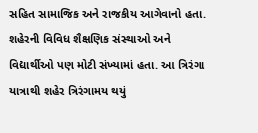સહિત સામાજિક અને રાજકીય આગેવાનો હતા. શહેરની વિવિધ શૈક્ષણિક સંસ્થાઓ અને વિદ્યાર્થીઓ પણ મોટી સંખ્યામાં હતા. આ ત્રિરંગા યાત્રાથી શહેર ત્રિરંગામય થયું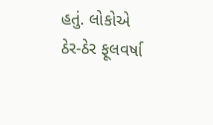હતું. લોકોએ ઠેર-ઠેર ફૂલવર્ષા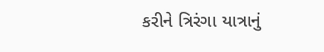કરીને ત્રિરંગા યાત્રાનું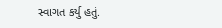સ્વાગત કર્યુ હતું.